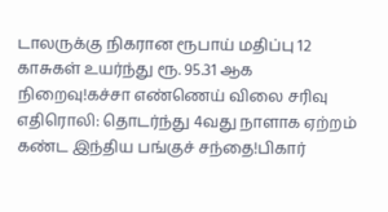டாலருக்கு நிகரான ரூபாய் மதிப்பு 12 காசுகள் உயர்ந்து ரூ. 95.31 ஆக நிறைவு!கச்சா எண்ணெய் விலை சரிவு எதிரொலி: தொடர்ந்து 4வது நாளாக ஏற்றம் கண்ட இந்திய பங்குச் சந்தை!பிகார்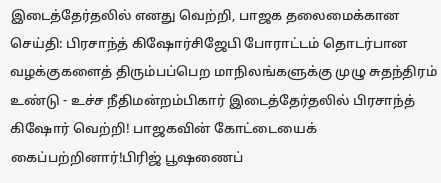இடைத்தேர்தலில் எனது வெற்றி, பாஜக தலைமைக்கான செய்தி: பிரசாந்த் கிஷோர்சிஜேபி போராட்டம் தொடர்பான வழக்குகளைத் திரும்பப்பெற மாநிலங்களுக்கு முழு சுதந்திரம் உண்டு - உச்ச நீதிமன்றம்பிகார் இடைத்தேர்தலில் பிரசாந்த் கிஷோர் வெற்றி! பாஜகவின் கோட்டையைக் கைப்பற்றினார்!பிரிஜ் பூஷணைப்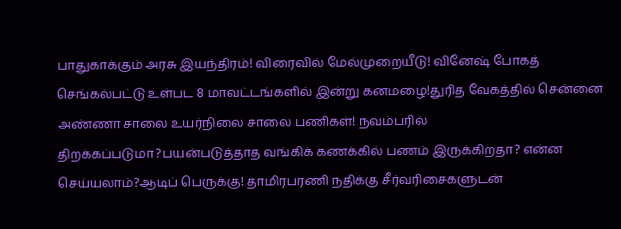பாதுகாக்கும் அரசு இயந்திரம்! விரைவில் மேல்முறையீடு! வினேஷ் போகத் செங்கல்பட்டு உள்பட 8 மாவட்டங்களில் இன்று கனமழை!துரித வேகத்தில் சென்னை அண்ணா சாலை உயர்நிலை சாலை பணிகள்! நவம்பரில் திறக்கப்படுமா?பயன்படுத்தாத வங்கிக் கணக்கில் பணம் இருக்கிறதா? என்ன செய்யலாம்?ஆடிப் பெருக்கு! தாமிரபரணி நதிக்கு சீர்வரிசைகளுடன்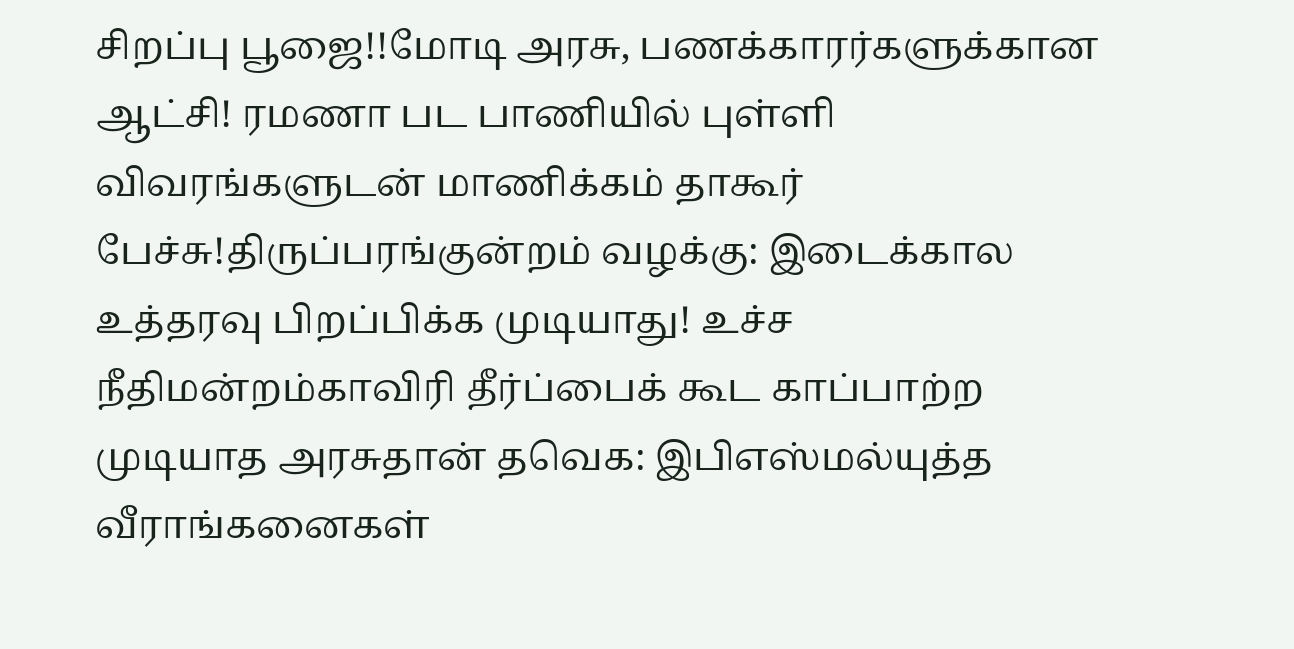சிறப்பு பூஜை!!மோடி அரசு, பணக்காரர்களுக்கான ஆட்சி! ரமணா பட பாணியில் புள்ளி விவரங்களுடன் மாணிக்கம் தாகூர் பேச்சு!திருப்பரங்குன்றம் வழக்கு: இடைக்கால உத்தரவு பிறப்பிக்க முடியாது! உச்ச நீதிமன்றம்காவிரி தீர்ப்பைக் கூட காப்பாற்ற முடியாத அரசுதான் தவெக: இபிஎஸ்மல்யுத்த வீராங்கனைகள்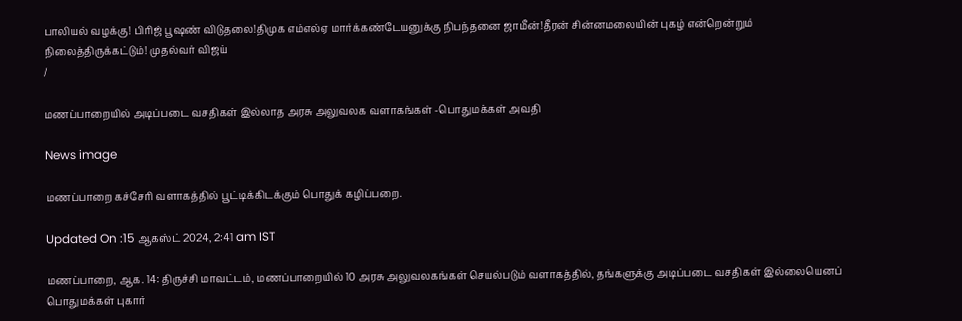பாலியல் வழக்கு! பிரிஜ் பூஷண் விடுதலை!திமுக எம்எல்ஏ மார்க்கண்டேயனுக்கு நிபந்தனை ஜாமீன்!தீரன் சின்னமலையின் புகழ் என்றென்றும் நிலைத்திருக்கட்டும்! முதல்வர் விஜய்
/

மணப்பாறையில் அடிப்படை வசதிகள் இல்லாத அரசு அலுவலக வளாகங்கள் -பொதுமக்கள் அவதி

News image

மணப்பாறை கச்சேரி வளாகத்தில் பூட்டிக்கிடக்கும் பொதுக் கழிப்பறை.

Updated On :15 ஆகஸ்ட் 2024, 2:41 am IST

மணப்பாறை, ஆக. 14: திருச்சி மாவட்டம், மணப்பாறையில் 10 அரசு அலுவலகங்கள் செயல்படும் வளாகத்தில், தங்களுக்கு அடிப்படை வசதிகள் இல்லையெனப் பொதுமக்கள் புகார்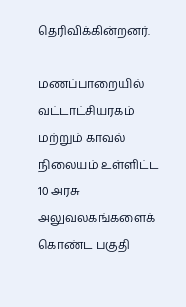தெரிவிக்கின்றனர்.

மணப்பாறையில் வட்டாட்சியரகம் மற்றும் காவல் நிலையம் உள்ளிட்ட 10 அரசு அலுவலகங்களைக் கொண்ட பகுதி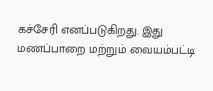கச்சேரி எனப்படுகிறது. இது மணப்பாறை மற்றும் வையம்பட்டி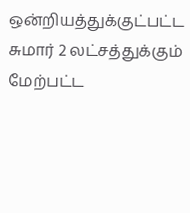ஒன்றியத்துக்குட்பட்ட சுமார் 2 லட்சத்துக்கும் மேற்பட்ட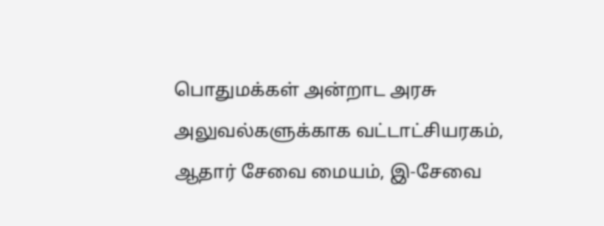பொதுமக்கள் அன்றாட அரசு அலுவல்களுக்காக வட்டாட்சியரகம், ஆதார் சேவை மையம், இ-சேவை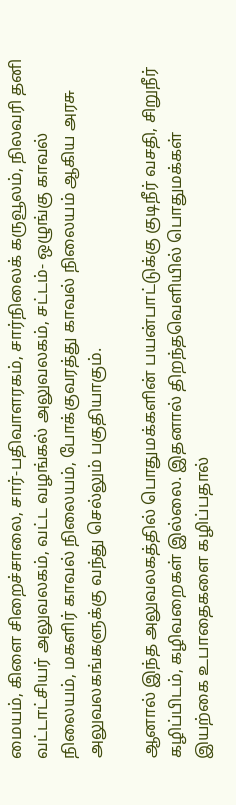மையம், கிளை சிறைச்சாலை, சார்-பதிவாளரகம், சார்நிலைக் கருவூலம், நிலவரி தனி வட்டாட்சியர் அலுவலகம், வட்ட வழங்கல் அலுவலகம், சட்டம்- ஒழுங்கு காவல் நிலையம், மகளிர் காவல் நிலையம், போக்குவரத்து காவல் நிலையம் ஆகிய அரசு அலுவலகங்களுக்கு வந்து செல்லும் பகுதியாகும்.

ஆனால் இந்த அலுவலகத்தில் பொதுமக்களின் பயன்பாட்டுக்கு குடிநீர் வசதி, சிறுநீர் கழிப்பிடம், கழிவறைகள் இல்லை. இதனால் திறந்தவெளியில் பொதுமக்கள் இயற்கை உபாதைகளை கழிப்பதால்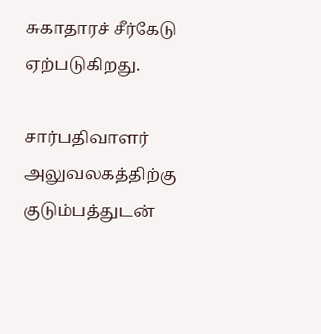சுகாதாரச் சீர்கேடு ஏற்படுகிறது.

சார்பதிவாளர் அலுவலகத்திற்கு குடும்பத்துடன்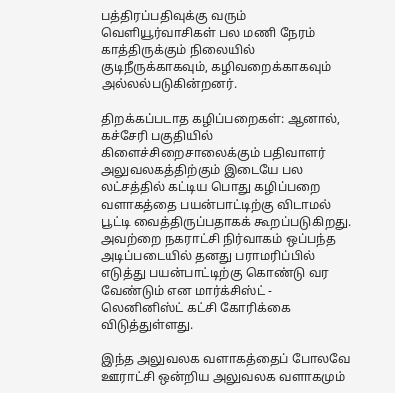பத்திரப்பதிவுக்கு வரும் வெளியூர்வாசிகள் பல மணி நேரம் காத்திருக்கும் நிலையில் குடிநீருக்காகவும், கழிவறைக்காகவும் அல்லல்படுகின்றனர்.

திறக்கப்படாத கழிப்பறைகள்: ஆனால், கச்சேரி பகுதியில் கிளைச்சிறைசாலைக்கும் பதிவாளர் அலுவலகத்திற்கும் இடையே பல லட்சத்தில் கட்டிய பொது கழிப்பறை வளாகத்தை பயன்பாட்டிற்கு விடாமல் பூட்டி வைத்திருப்பதாகக் கூறப்படுகிறது. அவற்றை நகராட்சி நிர்வாகம் ஒப்பந்த அடிப்படையில் தனது பராமரிப்பில் எடுத்து பயன்பாட்டிற்கு கொண்டு வர வேண்டும் என மார்க்சிஸ்ட் - லெனினிஸ்ட் கட்சி கோரிக்கை விடுத்துள்ளது.

இந்த அலுவலக வளாகத்தைப் போலவே ஊராட்சி ஒன்றிய அலுவலக வளாகமும்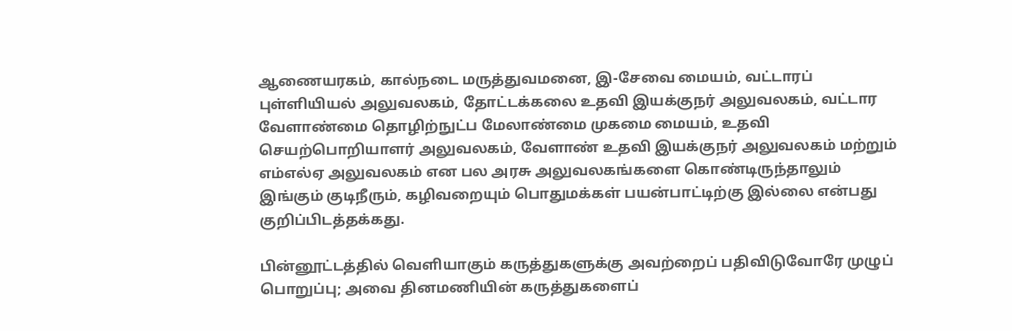ஆணையரகம், கால்நடை மருத்துவமனை, இ-சேவை மையம், வட்டாரப் புள்ளியியல் அலுவலகம், தோட்டக்கலை உதவி இயக்குநர் அலுவலகம், வட்டார வேளாண்மை தொழிற்நுட்ப மேலாண்மை முகமை மையம், உதவி செயற்பொறியாளர் அலுவலகம், வேளாண் உதவி இயக்குநர் அலுவலகம் மற்றும் எம்எல்ஏ அலுவலகம் என பல அரசு அலுவலகங்களை கொண்டிருந்தாலும் இங்கும் குடிநீரும், கழிவறையும் பொதுமக்கள் பயன்பாட்டிற்கு இல்லை என்பது குறிப்பிடத்தக்கது.

பின்னூட்டத்தில் வெளியாகும் கருத்துகளுக்கு அவற்றைப் பதிவிடுவோரே முழுப் பொறுப்பு; அவை தினமணியின் கருத்துகளைப்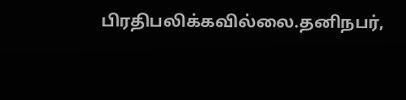பிரதிபலிக்கவில்லை.தனிநபர்,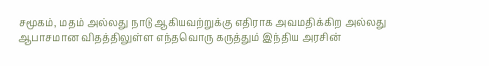சமூகம், மதம் அல்லது நாடு ஆகியவற்றுக்கு எதிராக அவமதிக்கிற அல்லது ஆபாசமான விதத்திலுள்ள எந்தவொரு கருத்தும் இந்திய அரசின்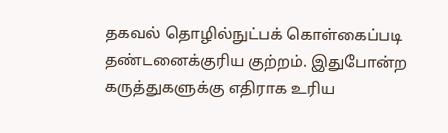தகவல் தொழில்நுட்பக் கொள்கைப்படி தண்டனைக்குரிய குற்றம். இதுபோன்ற கருத்துகளுக்கு எதிராக உரிய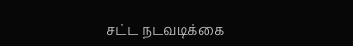சட்ட நடவடிக்கை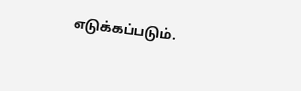எடுக்கப்படும்.